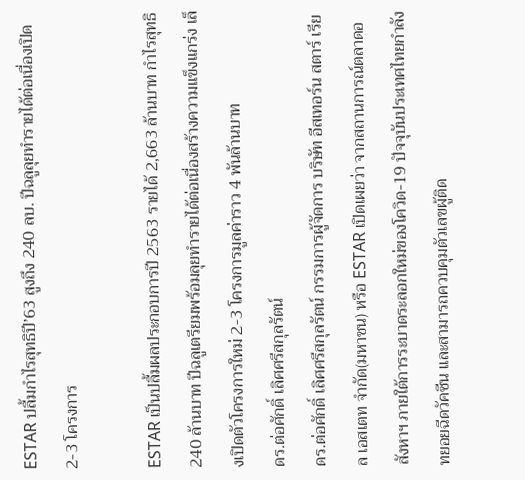ESTAR ปลื้มกำไรสุทธิปี’63 สูงถึง 240 ลบ. ปีฉลูลุยทำรายได้ต่อเนื่องเปิด 2-3 โครงการ

ESTAR เป็นปลื้มผลประกอบการปี 2563 รายได้ 2,663 ล้านบาท กำไรสุทธิ 240 ล้านบาท ปีฉลูเตรียมพร้อมลุยทำรายได้ต่อเนื่องสร้างความแข็งแกร่ง เล็งเปิดตัวโครงการใหม่ 2-3 โครงการมูลค่าราว 4 พันล้านบาท
ดร.ต่อศักดิ์ เลิศศรีสกุลรัตน์
ดร.ต่อศักดิ์ เลิศศรีสกุลรัตน์ กรรมการผู้จัดการ บริษัท อีสเทอร์น สตาร์ เรียล เอสเตท จำกัด(มหาชน) หรือ ESTAR เปิดเผยว่า จากสถานการณ์ตลาดอสังหาฯ ภายใต้การระบาดระลอกใหม่ของโควิด-19 ปัจจุบันประเทศไทยกำลังทยอยฉีดวัคซีน และสามารถควบคุมตัวเลขผู้ติด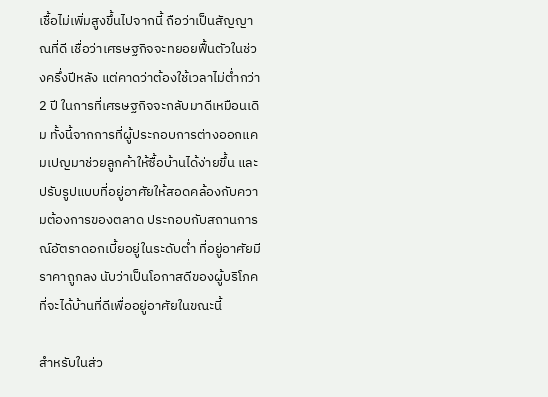เชื้อไม่เพิ่มสูงขึ้นไปจากนี้ ถือว่าเป็นสัญญาณที่ดี เชื่อว่าเศรษฐกิจจะทยอยฟื้นตัวในช่วงครึ่งปีหลัง แต่คาดว่าต้องใช้เวลาไม่ต่ำกว่า 2 ปี ในการที่เศรษฐกิจจะกลับมาดีเหมือนเดิม ทั้งนี้จากการที่ผู้ประกอบการต่างออกแคมเปญมาช่วยลูกค้าให้ซื้อบ้านได้ง่ายขึ้น และปรับรูปแบบที่อยู่อาศัยให้สอดคล้องกับความต้องการของตลาด ประกอบกับสถานการณ์อัตราดอกเบี้ยอยู่ในระดับต่ำ ที่อยู่อาศัยมีราคาถูกลง นับว่าเป็นโอกาสดีของผู้บริโภคที่จะได้บ้านที่ดีเพื่ออยู่อาศัยในขณะนี้

สำหรับในส่ว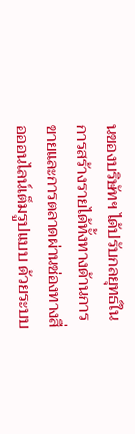นของบริษัทฯ ได้ปรับกลยุทธ์ในการสร้างรายได้ทั้งทางด้านการขายและการตลาดผ่านช่องทางสื่อออนไลน์เต็มรูปแบบ ด้วยระบบ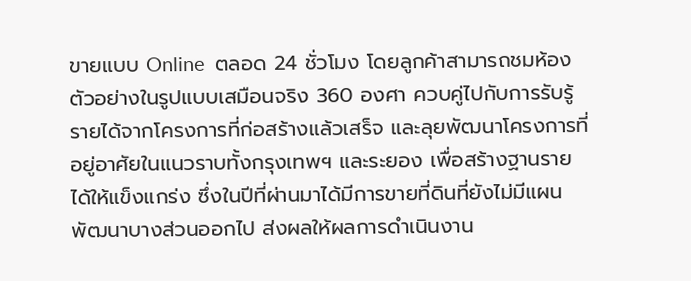ขายแบบ Online  ตลอด 24 ชั่วโมง โดยลูกค้าสามารถชมห้องตัวอย่างในรูปแบบเสมือนจริง 360 องศา ควบคู่ไปกับการรับรู้รายได้จากโครงการที่ก่อสร้างแล้วเสร็จ และลุยพัฒนาโครงการที่อยู่อาศัยในแนวราบทั้งกรุงเทพฯ และระยอง เพื่อสร้างฐานรายได้ให้แข็งแกร่ง ซึ่งในปีที่ผ่านมาได้มีการขายที่ดินที่ยังไม่มีแผนพัฒนาบางส่วนออกไป ส่งผลให้ผลการดำเนินงาน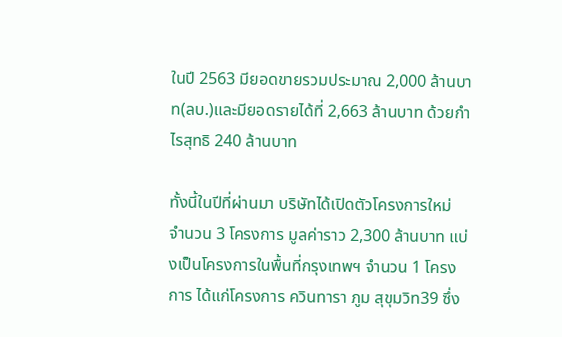ในปี 2563 มียอดขายรวมประมาณ 2,000 ล้านบาท(ลบ.)และมียอดรายได้ที่ 2,663 ล้านบาท ด้วยกำไรสุทธิ 240 ล้านบาท

ทั้งนี้ในปีที่ผ่านมา บริษัทได้เปิดตัวโครงการใหม่ จำนวน 3 โครงการ มูลค่าราว 2,300 ล้านบาท แบ่งเป็นโครงการในพื้นที่กรุงเทพฯ จำนวน 1 โครงการ ได้แก่โครงการ ควินทารา ภูม สุขุมวิท39 ซึ่ง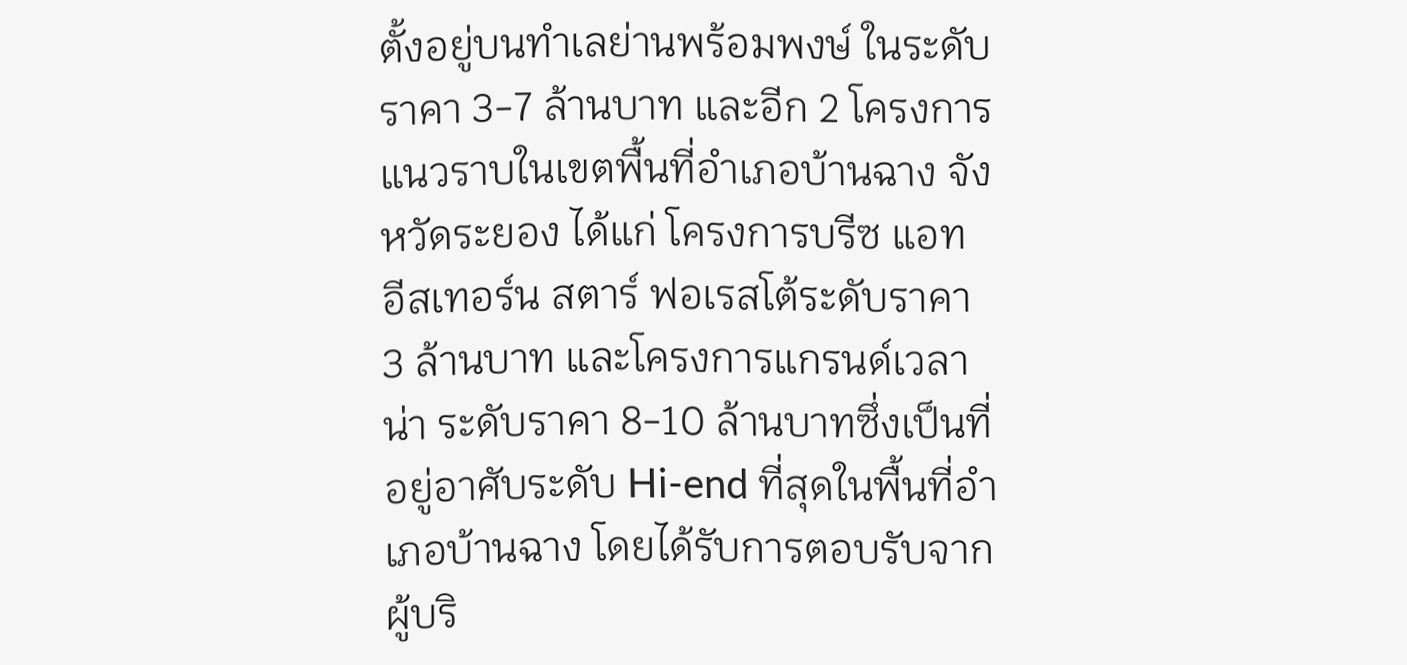ตั้งอยู่บนทำเลย่านพร้อมพงษ์ ในระดับราคา 3-7 ล้านบาท และอีก 2 โครงการแนวราบในเขตพื้นที่อำเภอบ้านฉาง จังหวัดระยอง ได้แก่ โครงการบรีซ แอท อีสเทอร์น สตาร์ ฟอเรสโต้ระดับราคา 3 ล้านบาท และโครงการแกรนด์เวลาน่า ระดับราคา 8-10 ล้านบาทซึ่งเป็นที่อยู่อาศับระดับ Hi-end ที่สุดในพื้นที่อำเภอบ้านฉาง โดยได้รับการตอบรับจากผู้บริ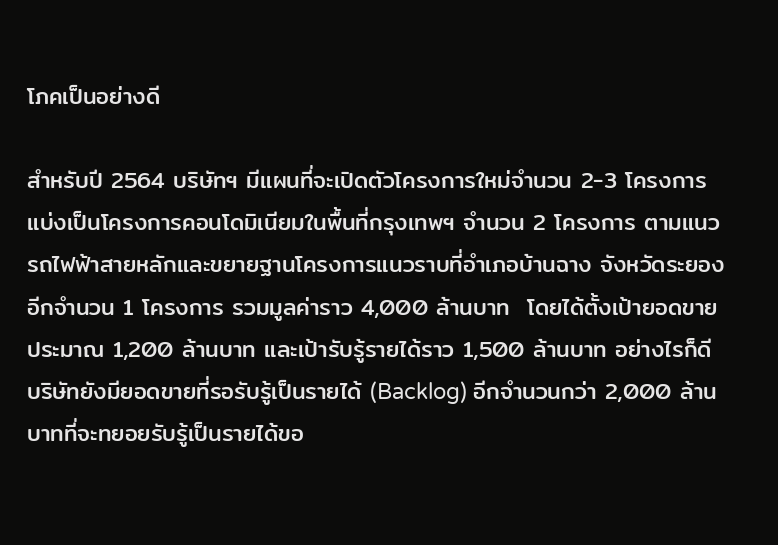โภคเป็นอย่างดี

สำหรับปี 2564 บริษัทฯ มีแผนที่จะเปิดตัวโครงการใหม่จำนวน 2-3 โครงการ แบ่งเป็นโครงการคอนโดมิเนียมในพื้นที่กรุงเทพฯ จำนวน 2 โครงการ ตามแนวรถไฟฟ้าสายหลักและขยายฐานโครงการแนวราบที่อำเภอบ้านฉาง จังหวัดระยอง อีกจำนวน 1 โครงการ รวมมูลค่าราว 4,000 ล้านบาท  โดยได้ตั้งเป้ายอดขายประมาณ 1,200 ล้านบาท และเป้ารับรู้รายได้ราว 1,500 ล้านบาท อย่างไรก็ดี บริษัทยังมียอดขายที่รอรับรู้เป็นรายได้ (Backlog) อีกจำนวนกว่า 2,000 ล้านบาทที่จะทยอยรับรู้เป็นรายได้ขอ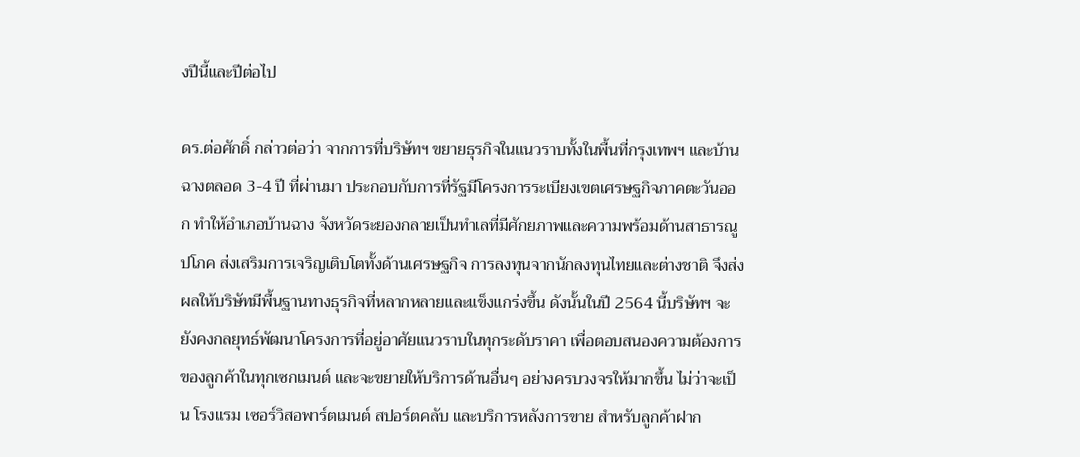งปีนี้และปีต่อไป

ดร.ต่อศักดิ์ กล่าวต่อว่า จากการที่บริษัทฯ ขยายธุรกิจในแนวราบทั้งในพื้นที่กรุงเทพฯ และบ้านฉางตลอด 3-4 ปี ที่ผ่านมา ประกอบกับการที่รัฐมีโครงการระเบียงเขตเศรษฐกิจภาคตะวันออก ทำให้อำเภอบ้านฉาง จังหวัดระยองกลายเป็นทำเลที่มีศักยภาพและความพร้อมด้านสาธารณูปโภค ส่งเสริมการเจริญเติบโตทั้งด้านเศรษฐกิจ การลงทุนจากนักลงทุนไทยและต่างชาติ จึงส่งผลให้บริษัทมีพื้นฐานทางธุรกิจที่หลากหลายและแข็งแกร่งขึ้น ดังนั้นในปี 2564 นี้บริษัทฯ จะยังคงกลยุทธ์พัฒนาโครงการที่อยู่อาศัยแนวราบในทุกระดับราคา เพื่อตอบสนองความต้องการของลูกค้าในทุกเซกเมนต์ และจะขยายให้บริการด้านอื่นๆ อย่างครบวงจรให้มากขึ้น ไม่ว่าจะเป็น โรงแรม เซอร์วิสอพาร์ตเมนต์ สปอร์ตคลับ และบริการหลังการขาย สำหรับลูกค้าฝาก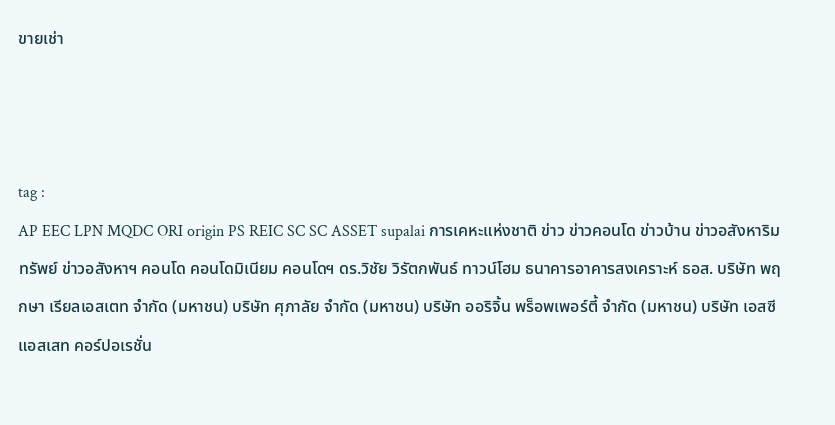ขายเช่า



tag :
AP EEC LPN MQDC ORI origin PS REIC SC SC ASSET supalai การเคหะแห่งชาติ ข่าว ข่าวคอนโด ข่าวบ้าน ข่าวอสังหาริมทรัพย์ ข่าวอสังหาฯ คอนโด คอนโดมิเนียม คอนโดฯ ดร.วิชัย วิรัตกพันธ์ ทาวน์โฮม ธนาคารอาคารสงเคราะห์ ธอส. บริษัท พฤกษา เรียลเอสเตท จำกัด (มหาชน) บริษัท ศุภาลัย จำกัด (มหาชน) บริษัท ออริจิ้น พร็อพเพอร์ตี้ จำกัด (มหาชน) บริษัท เอสซี แอสเสท คอร์ปอเรชั่น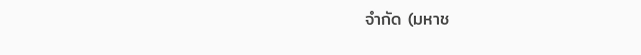จำกัด (มหาช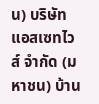น) บริษัท แอสเซทไวส์ จำกัด (มหาชน) บ้าน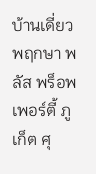บ้านเดี่ยว พฤกษา พลัส พร็อพเพอร์ตี้ ภูเก็ต ศุ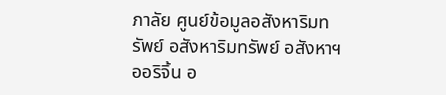ภาลัย ศูนย์ข้อมูลอสังหาริมทรัพย์ อสังหาริมทรัพย์ อสังหาฯ ออริจิ้น อ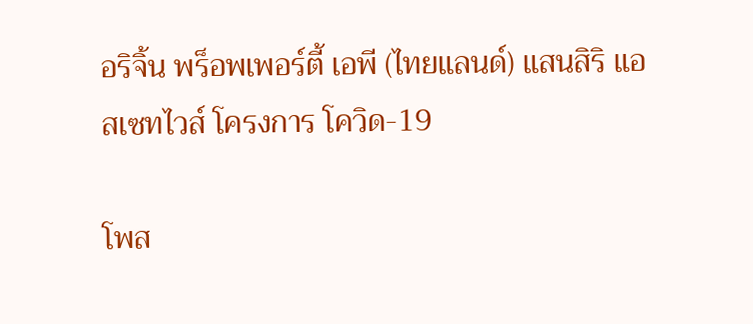อริจิ้น พร็อพเพอร์ตี้ เอพี (ไทยแลนด์) แสนสิริ แอสเซทไวส์ โครงการ โควิด-19

โพส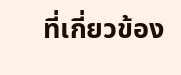ที่เกี่ยวข้อง